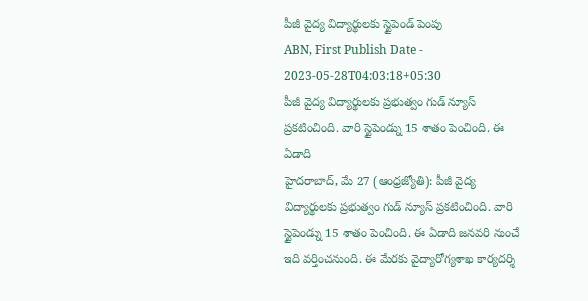పీజీ వైద్య విద్యార్థులకు స్టైపెండ్ పెంపు
ABN, First Publish Date - 2023-05-28T04:03:18+05:30
పీజీ వైద్య విద్యార్థులకు ప్రభుత్వం గుడ్ న్యూస్ ప్రకటించింది. వారి స్టైపెండ్ను 15 శాతం పెంచింది. ఈ ఏడాది
హైదరాబాద్, మే 27 (ఆంధ్రజ్యోతి): పీజీ వైద్య విద్యార్థులకు ప్రభుత్వం గుడ్ న్యూస్ ప్రకటించింది. వారి స్టైపెండ్ను 15 శాతం పెంచింది. ఈ ఏడాది జనవరి నుంచే ఇది వర్తించనుంది. ఈ మేరకు వైద్యారోగ్యశాఖ కార్యదర్శి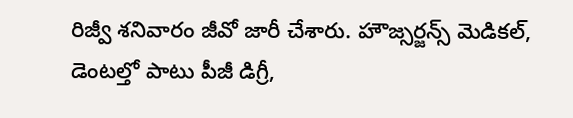రిజ్వీ శనివారం జీవో జారీ చేశారు. హౌజ్సర్జన్స్ మెడికల్, డెంటల్తో పాటు పీజీ డిగ్రీ,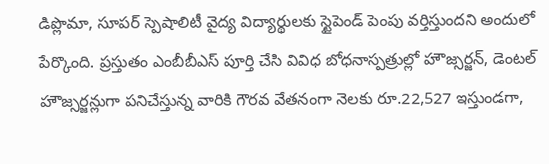డిప్లొమా, సూపర్ స్పెషాలిటీ వైద్య విద్యార్థులకు స్టైపెండ్ పెంపు వర్తిస్తుందని అందులో పేర్కొంది. ప్రస్తుతం ఎంబీబీఎస్ పూర్తి చేసి వివిధ బోధనాస్పత్రుల్లో హౌజ్సర్జన్, డెంటల్ హౌజ్సర్జన్లుగా పనిచేస్తున్న వారికి గౌరవ వేతనంగా నెలకు రూ.22,527 ఇస్తుండగా,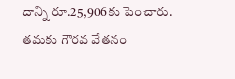దాన్ని రూ.25,906కు పెంచారు. తమకు గౌరవ వేతనం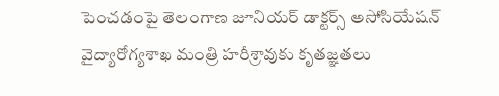పెంచడంపై తెలంగాణ జూనియర్ డాక్టర్స్ అసోసియేషన్ వైద్యారోగ్యశాఖ మంత్రి హరీశ్రావుకు కృతజ్ఞతలు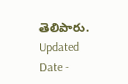తెలిపారు.
Updated Date -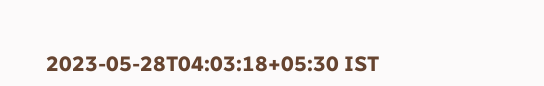2023-05-28T04:03:18+05:30 IST